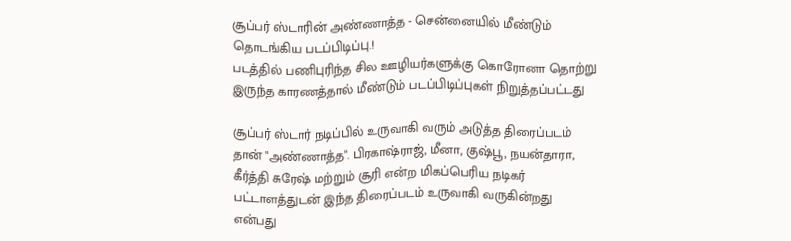சூப்பர் ஸ்டாரின் அண்ணாத்த - சென்னையில் மீண்டும் தொடங்கிய படப்பிடிப்பு.!
படத்தில் பணிபுரிந்த சில ஊழியர்களுக்கு கொரோனா தொற்று இருந்த காரணத்தால் மீண்டும் படப்பிடிப்புகள் நிறுத்தப்பட்டது

சூப்பர் ஸ்டார் நடிப்பில் உருவாகி வரும் அடுத்த திரைப்படம் தான் "அண்ணாத்த". பிரகாஷ்ராஜ், மீனா, குஷ்பூ, நயன்தாரா, கீர்த்தி சுரேஷ் மற்றும் சூரி என்ற மிகப்பெரிய நடிகர் பட்டாளத்துடன் இந்த திரைப்படம் உருவாகி வருகின்றது என்பது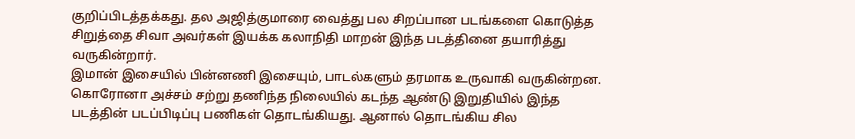குறிப்பிடத்தக்கது. தல அஜித்குமாரை வைத்து பல சிறப்பான படங்களை கொடுத்த சிறுத்தை சிவா அவர்கள் இயக்க கலாநிதி மாறன் இந்த படத்தினை தயாரித்து வருகின்றார்.
இமான் இசையில் பின்னணி இசையும், பாடல்களும் தரமாக உருவாகி வருகின்றன. கொரோனா அச்சம் சற்று தணிந்த நிலையில் கடந்த ஆண்டு இறுதியில் இந்த படத்தின் படப்பிடிப்பு பணிகள் தொடங்கியது. ஆனால் தொடங்கிய சில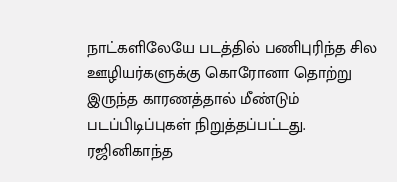நாட்களிலேயே படத்தில் பணிபுரிந்த சில ஊழியர்களுக்கு கொரோனா தொற்று இருந்த காரணத்தால் மீண்டும் படப்பிடிப்புகள் நிறுத்தப்பட்டது.
ரஜினிகாந்த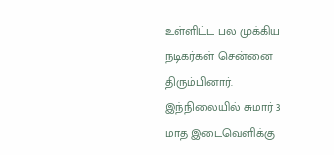உள்ளிட்ட பல முக்கிய நடிகர்கள் சென்னை திரும்பினார். இந்நிலையில் சுமார் 3 மாத இடைவெளிக்கு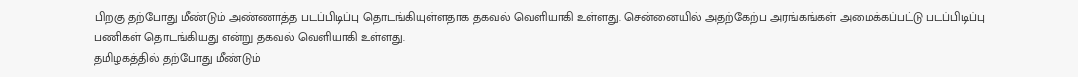பிறகு தற்போது மீண்டும் அண்ணாத்த படப்பிடிப்பு தொடங்கியுள்ளதாக தகவல் வெளியாகி உள்ளது. சென்னையில் அதற்கேற்ப அரங்கங்கள் அமைக்கப்பட்டு படப்பிடிப்பு பணிகள் தொடங்கியது என்று தகவல் வெளியாகி உள்ளது.
தமிழகத்தில் தற்போது மீண்டும்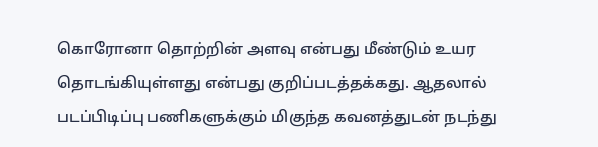கொரோனா தொற்றின் அளவு என்பது மீண்டும் உயர தொடங்கியுள்ளது என்பது குறிப்படத்தக்கது. ஆதலால் படப்பிடிப்பு பணிகளுக்கும் மிகுந்த கவனத்துடன் நடந்து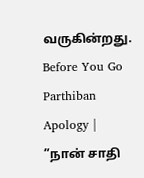வருகின்றது.
Before You Go
Parthiban Apology | ”நான் சாதி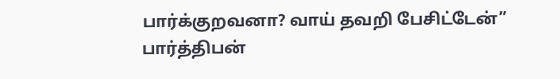பார்க்குறவனா? வாய் தவறி பேசிட்டேன்” பார்த்திபன்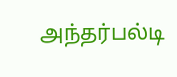அந்தர்பல்டி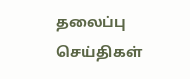தலைப்பு செய்திகள்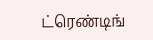ட்ரெண்டிங்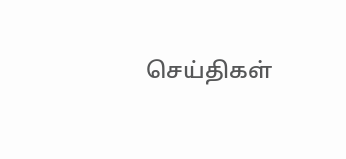செய்திகள்